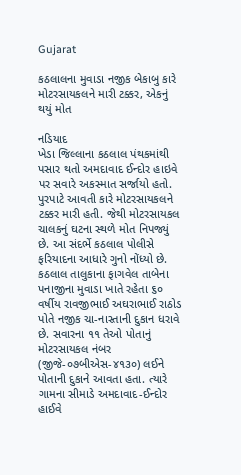Gujarat

કઠલાલના મુવાડા નજીક બેકાબુ કારે મોટરસાયકલને મારી ટક્કર, એકનું થયું મોત

નડિયાદ
ખેડા જિલ્લાના કઠલાલ પંથકમાંથી પસાર થતો અમદાવાદ ઈન્દોર હાઇવે પર સવારે અકસ્માત સર્જાયો હતો. પુરપાટે આવતી કારે મોટરસાયકલને ટક્કર મારી હતી. જેથી મોટરસાયકલ ચાલકનું ઘટના સ્થળે મોત નિપજ્યું છે. આ સંદર્ભે કઠલાલ પોલીસે ફરિયાદના આધારે ગુનો નોંધ્યો છે. કઠલાલ તાલુકાના ફાગવેલ તાબેના પનાજીના મુવાડા ખાતે રહેતા ૬૦ વર્ષીય રાવજીભાઈ અઘરાભાઈ રાઠોડ પોતે નજીક ચા-નાસ્તાની દુકાન ધરાવે છે. સવારના ૧૧ તેઓ પોતાનું મોટરસાયકલ નંબર (જીજે-૦૭બીએસ-૪૧૩૦) લઈને પોતાની દુકાને આવતા હતા. ત્યારે ગામના સીમાડે અમદાવાદ-ઈન્દોર હાઈવે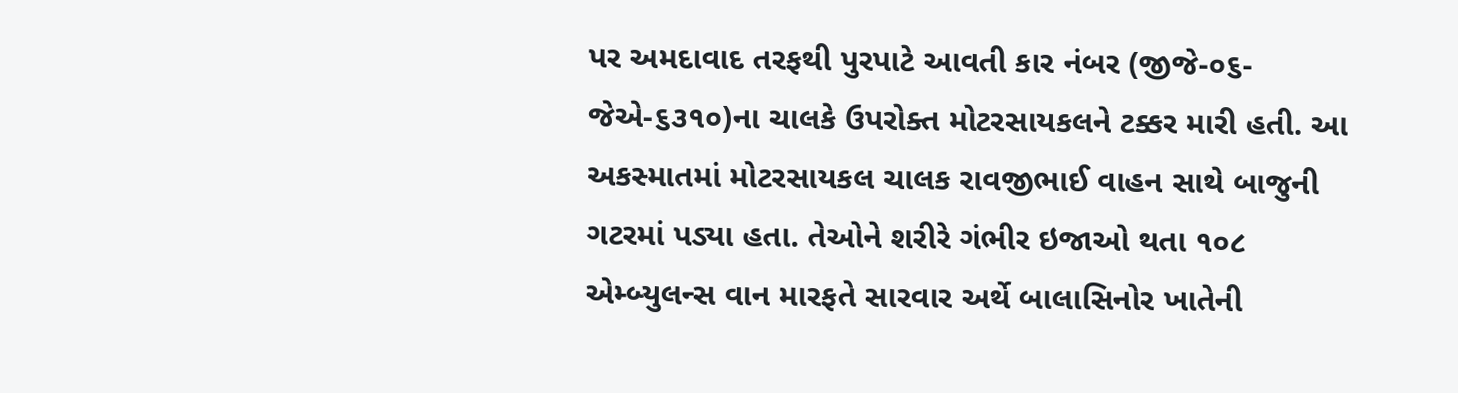પર અમદાવાદ તરફથી પુરપાટે આવતી કાર નંબર (જીજે-૦૬-જેએ-૬૩૧૦)ના ચાલકે ઉપરોક્ત મોટરસાયકલને ટક્કર મારી હતી. આ અકસ્માતમાં મોટરસાયકલ ચાલક રાવજીભાઈ વાહન સાથે બાજુની ગટરમાં પડ્યા હતા. તેઓને શરીરે ગંભીર ઇજાઓ થતા ૧૦૮ એમ્બ્યુલન્સ વાન મારફતે સારવાર અર્થે બાલાસિનોર ખાતેની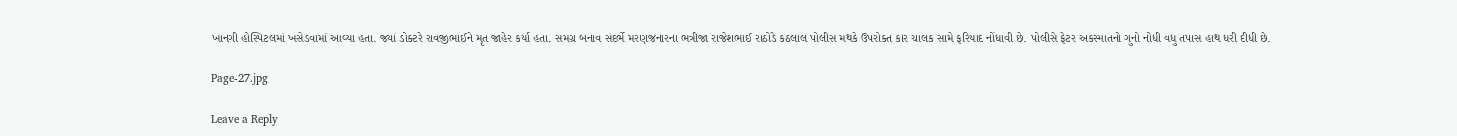ખાનગી હોસ્પિટલમાં ખસેડવામાં આવ્યા હતા. જ્યાં ડોક્ટરે રાવજીભાઈને મૃત જાહેર કર્યા હતા. સમગ્ર બનાવ સંદર્ભે મરણજનારના ભત્રીજા રાજેશભાઈ રાઠોડે કઠલાલ પોલીસ મથકે ઉપરોક્ત કાર ચાલક સામે ફરિયાદ નોંધાવી છે. પોલીસે ફેટર અકસ્માતનો ગુનો નોધી વધુ તપાસ હાથ ધરી દીધી છે.

Page-27.jpg

Leave a Reply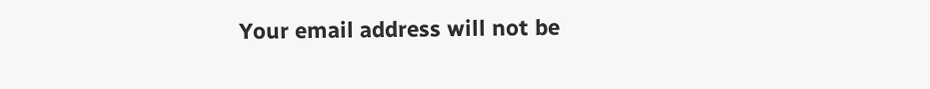Your email address will not be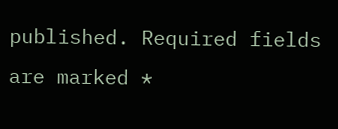published. Required fields are marked *